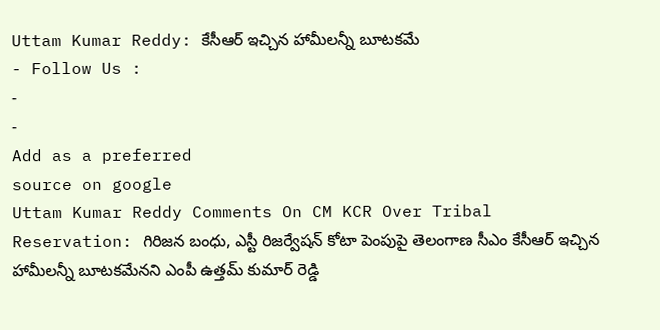Uttam Kumar Reddy: కేసీఆర్ ఇచ్చిన హామీలన్నీ బూటకమే
- Follow Us :
-
-
Add as a preferred
source on google
Uttam Kumar Reddy Comments On CM KCR Over Tribal Reservation: గిరిజన బంధు, ఎస్టీ రిజర్వేషన్ కోటా పెంపుపై తెలంగాణ సీఎం కేసీఆర్ ఇచ్చిన హామీలన్నీ బూటకమేనని ఎంపీ ఉత్తమ్ కుమార్ రెడ్డి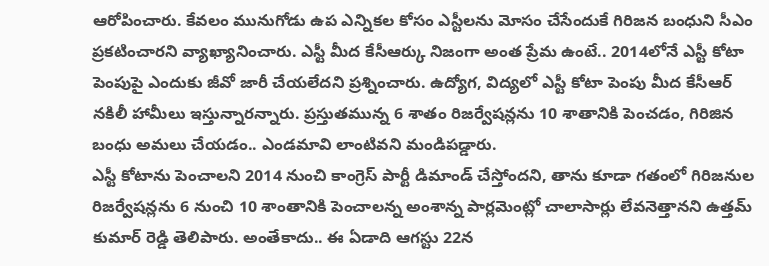ఆరోపించారు. కేవలం మునుగోడు ఉప ఎన్నికల కోసం ఎస్టీలను మోసం చేసేందుకే గిరిజన బంధుని సీఎం ప్రకటించారని వ్యాఖ్యానించారు. ఎస్టీ మీద కేసీఆర్కు నిజంగా అంత ప్రేమ ఉంటే.. 2014లోనే ఎస్టీ కోటా పెంపుపై ఎందుకు జీవో జారీ చేయలేదని ప్రశ్నించారు. ఉద్యోగ, విద్యలో ఎస్టీ కోటా పెంపు మీద కేసీఆర్ నకిలీ హామీలు ఇస్తున్నారన్నారు. ప్రస్తుతమున్న 6 శాతం రిజర్వేషన్లను 10 శాతానికి పెంచడం, గిరిజిన బంధు అమలు చేయడం.. ఎండమావి లాంటివని మండిపడ్డారు.
ఎస్టీ కోటాను పెంచాలని 2014 నుంచి కాంగ్రెస్ పార్టీ డిమాండ్ చేస్తోందని, తాను కూడా గతంలో గిరిజనుల రిజర్వేషన్లను 6 నుంచి 10 శాంతానికి పెంచాలన్న అంశాన్న పార్లమెంట్లో చాలాసార్లు లేవనెత్తానని ఉత్తమ్ కుమార్ రెడ్డి తెలిపారు. అంతేకాదు.. ఈ ఏడాది ఆగస్టు 22న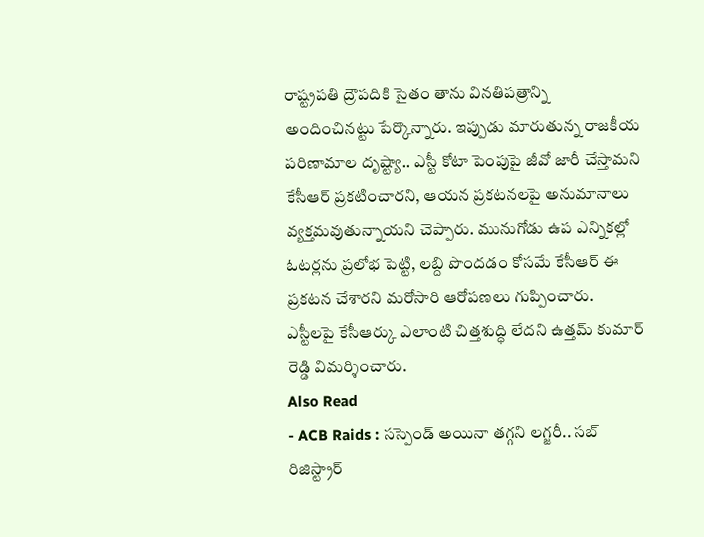రాష్ట్రపతి ద్రౌపదికి సైతం తాను వినతిపత్రాన్ని అందించినట్టు పేర్కొన్నారు. ఇప్పుడు మారుతున్న రాజకీయ పరిణామాల దృష్ట్యా.. ఎస్టీ కోటా పెంపుపై జీవో జారీ చేస్తామని కేసీఆర్ ప్రకటించారని, ఆయన ప్రకటనలపై అనుమానాలు వ్యక్తమవుతున్నాయని చెప్పారు. మునుగోడు ఉప ఎన్నికల్లో ఓటర్లను ప్రలోభ పెట్టి, లబ్ది పొందడం కోసమే కేసీఆర్ ఈ ప్రకటన చేశారని మరోసారి ఆరోపణలు గుప్పించారు. ఎస్టీలపై కేసీఆర్కు ఎలాంటి చిత్తశుద్ధి లేదని ఉత్తమ్ కుమార్ రెడ్డి విమర్శించారు.
Also Read
- ACB Raids : సస్పెండ్ అయినా తగ్గని లగ్జరీ.. సబ్ రిజిస్ట్రార్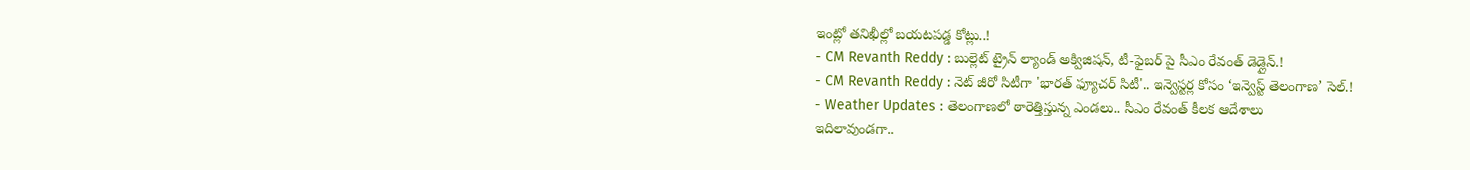ఇంట్లో తనిఖీల్లో బయటపడ్డ కోట్లు..!
- CM Revanth Reddy : బుల్లెట్ ట్రైన్ ల్యాండ్ అక్విజిషన్, టీ-ఫైబర్ పై సీఎం రేవంత్ డెడ్లైన్.!
- CM Revanth Reddy : నెట్ జీరో సిటీగా 'భారత్ ఫ్యూచర్ సిటీ'.. ఇన్వెస్టర్ల కోసం ‘ఇన్వెస్ట్ తెలంగాణ’ సెల్.!
- Weather Updates : తెలంగాణలో ఠారెత్తిస్తున్న ఎండలు.. సీఎం రేవంత్ కీలక ఆదేశాలు
ఇదిలావుండగా..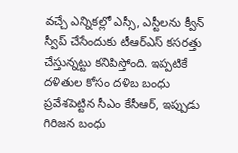వచ్చే ఎన్నికల్లో ఎస్సీ, ఎస్టీలను క్వీన్ స్వీప్ చేసేందుకు టీఆర్ఎస్ కసరత్తు చేస్తున్నట్టు కనిపిస్తోంది. ఇప్పటికే దళితుల కోసం దళిబ బంధు ప్రవేశపెట్టిన సీఎం కేసీఆర్, ఇప్పుడు గిరిజన బంధు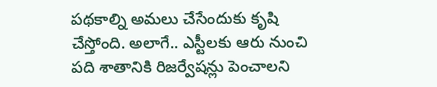పథకాల్ని అమలు చేసేందుకు కృషి చేస్తోంది. అలాగే.. ఎస్టీలకు ఆరు నుంచి పది శాతానికి రిజర్వేషన్లు పెంచాలని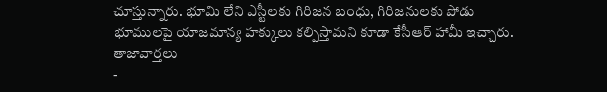చూస్తున్నారు. భూమి లేని ఎస్టీలకు గిరిజన బంధు, గిరిజనులకు పోడు భూములపై యాజమాన్య హక్కులు కల్పిస్తామని కూడా కేసీఆర్ హామీ ఇచ్చారు.
తాజావార్తలు
-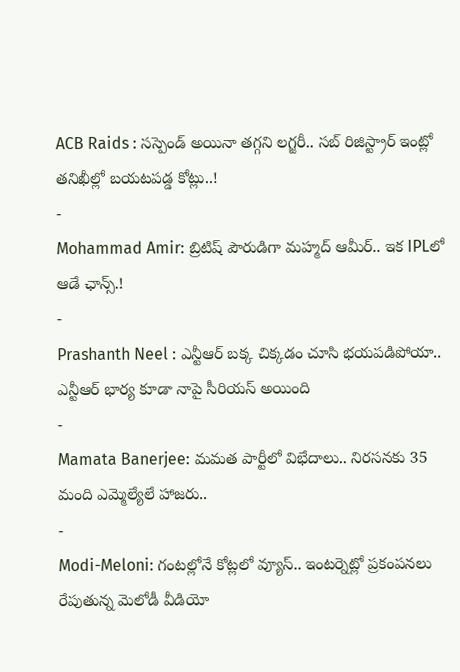ACB Raids : సస్పెండ్ అయినా తగ్గని లగ్జరీ.. సబ్ రిజిస్ట్రార్ ఇంట్లో తనిఖీల్లో బయటపడ్డ కోట్లు..!
-
Mohammad Amir: బ్రిటిష్ పౌరుడిగా మహ్మద్ ఆమీర్.. ఇక IPLలో ఆడే ఛాన్స్.!
-
Prashanth Neel : ఎన్టీఆర్ బక్క చిక్కడం చూసి భయపడిపోయా.. ఎన్టీఆర్ భార్య కూడా నాపై సీరియస్ అయింది
-
Mamata Banerjee: మమత పార్టీలో విభేదాలు.. నిరసనకు 35 మంది ఎమ్మెల్యేలే హాజరు..
-
Modi-Meloni: గంటల్లోనే కోట్లలో వ్యూస్.. ఇంటర్నెట్లో ప్రకంపనలు రేపుతున్న మెలోడీ వీడియో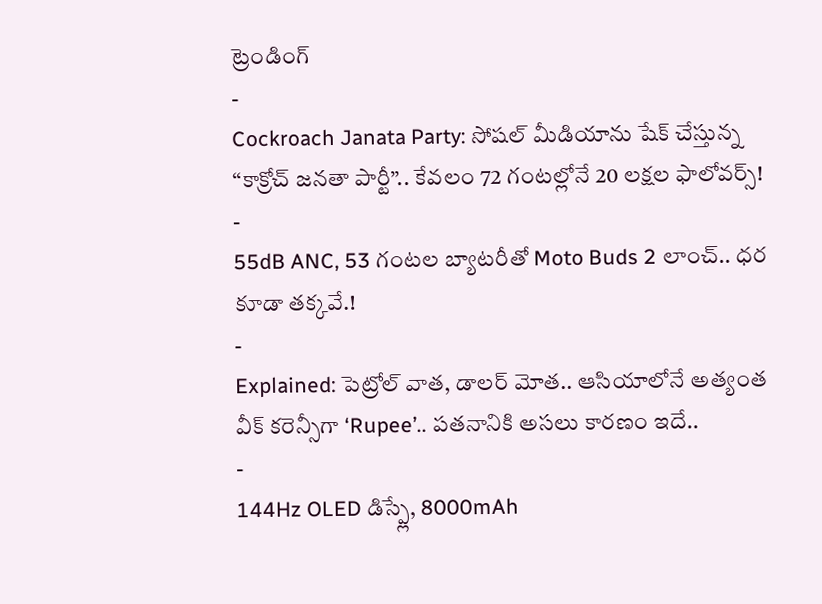ట్రెండింగ్
-
Cockroach Janata Party: సోషల్ మీడియాను షేక్ చేస్తున్న “కాక్రోచ్ జనతా పార్టీ”.. కేవలం 72 గంటల్లోనే 20 లక్షల ఫాలోవర్స్!
-
55dB ANC, 53 గంటల బ్యాటరీతో Moto Buds 2 లాంచ్.. ధర కూడా తక్కవే.!
-
Explained: పెట్రోల్ వాత, డాలర్ మోత.. ఆసియాలోనే అత్యంత వీక్ కరెన్సీగా ‘Rupee’.. పతనానికి అసలు కారణం ఇదే..
-
144Hz OLED డిస్ప్లే, 8000mAh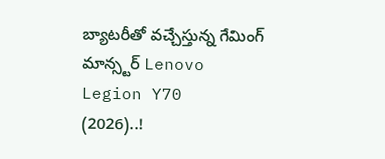బ్యాటరీతో వచ్చేస్తున్న గేమింగ్ మాన్స్టర్ Lenovo Legion Y70 (2026)..!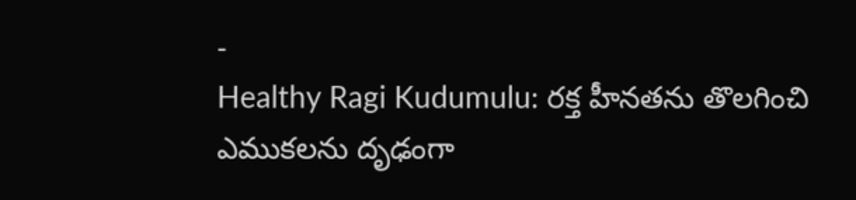-
Healthy Ragi Kudumulu: రక్త హీనతను తొలగించి ఎముకలను దృఢంగా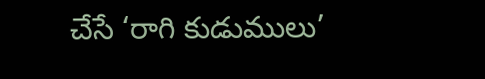చేసే ‘రాగి కుడుములు’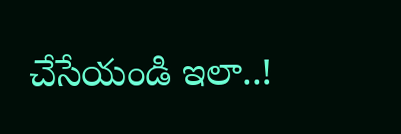చేసేయండి ఇలా..!